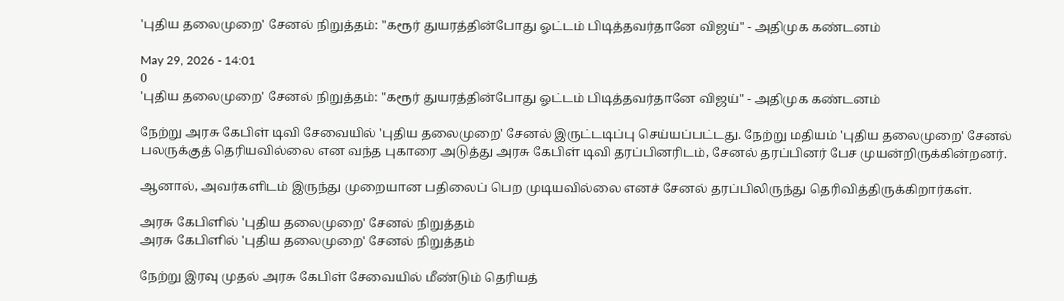'புதிய தலைமுறை' சேனல் நிறுத்தம்: "கரூர் துயரத்தின்போது ஓட்டம் பிடித்தவர்தானே விஜய்" - அதிமுக கண்டனம்

May 29, 2026 - 14:01
0
'புதிய தலைமுறை' சேனல் நிறுத்தம்: "கரூர் துயரத்தின்போது ஓட்டம் பிடித்தவர்தானே விஜய்" - அதிமுக கண்டனம்

நேற்று அரசு கேபிள் டிவி சேவையில் 'புதிய தலைமுறை' சேனல் இருட்டடிப்பு செய்யப்பட்டது. நேற்று மதியம் 'புதிய தலைமுறை' சேனல் பலருக்குத் தெரியவில்லை என வந்த புகாரை அடுத்து அரசு கேபிள் டிவி தரப்பினரிடம், சேனல் தரப்பினர் பேச முயன்றிருக்கின்றனர்.

ஆனால், அவர்களிடம் இருந்து முறையான பதிலைப் பெற முடியவில்லை எனச் சேனல் தரப்பிலிருந்து தெரிவித்திருக்கிறார்கள்.

அரசு கேபிளில் 'புதிய தலைமுறை' சேனல் நிறுத்தம்
அரசு கேபிளில் 'புதிய தலைமுறை' சேனல் நிறுத்தம்

நேற்று இரவு முதல் அரசு கேபிள் சேவையில் மீண்டும் தெரியத்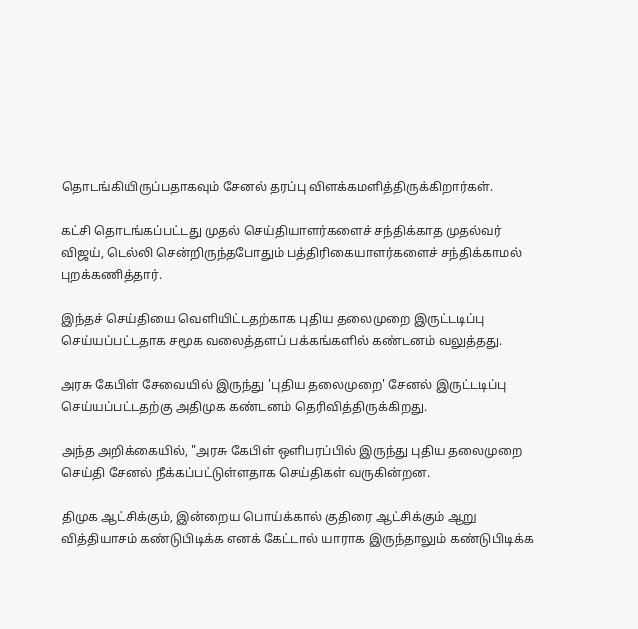தொடங்கியிருப்பதாகவும் சேனல் தரப்பு விளக்கமளித்திருக்கிறார்கள்.

கட்சி தொடங்கப்பட்டது முதல் செய்தியாளர்களைச் சந்திக்காத முதல்வர் விஜய், டெல்லி சென்றிருந்தபோதும் பத்திரிகையாளர்களைச் சந்திக்காமல் புறக்கணித்தார்.

இந்தச் செய்தியை வெளியிட்டதற்காக புதிய தலைமுறை இருட்டடிப்பு செய்யப்பட்டதாக சமூக வலைத்தளப் பக்கங்களில் கண்டனம் வலுத்தது.

அரசு கேபிள் சேவையில் இருந்து 'புதிய தலைமுறை' சேனல் இருட்டடிப்பு செய்யப்பட்டதற்கு அதிமுக கண்டனம் தெரிவித்திருக்கிறது.

அந்த அறிக்கையில், "அரசு கேபிள் ஒளிபரப்பில் இருந்து புதிய தலைமுறை செய்தி சேனல் நீக்கப்பட்டுள்ளதாக செய்திகள் வருகின்றன.

திமுக ஆட்சிக்கும், இன்றைய பொய்க்கால் குதிரை ஆட்சிக்கும் ஆறு வித்தியாசம் கண்டுபிடிக்க எனக் கேட்டால் யாராக இருந்தாலும் கண்டுபிடிக்க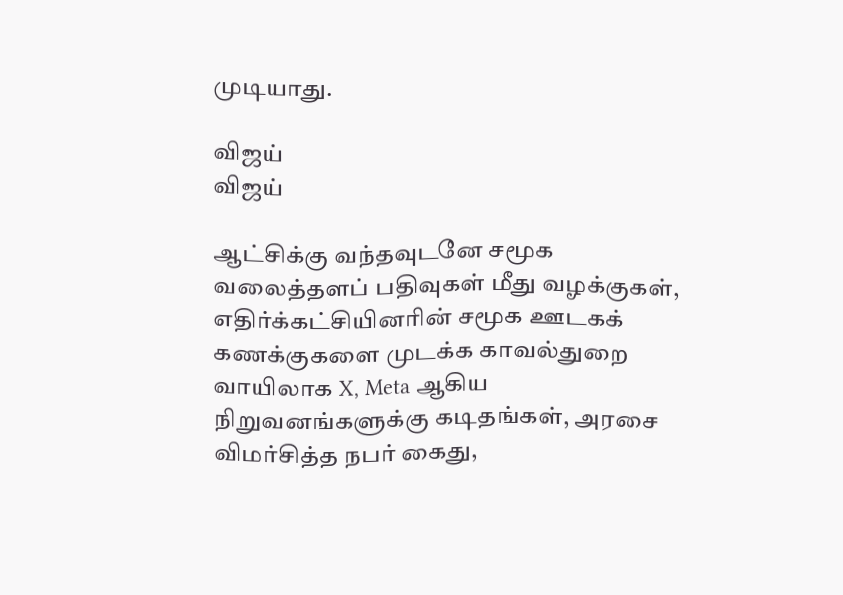முடியாது.

விஜய்
விஜய்

ஆட்சிக்கு வந்தவுடனே சமூக வலைத்தளப் பதிவுகள் மீது வழக்குகள், எதிர்க்கட்சியினரின் சமூக ஊடகக் கணக்குகளை முடக்க காவல்துறை வாயிலாக X, Meta ஆகிய நிறுவனங்களுக்கு கடிதங்கள், அரசை விமர்சித்த நபர் கைது,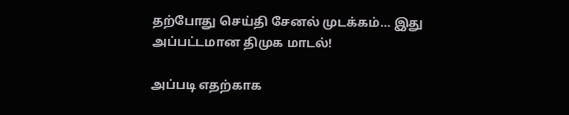தற்போது செய்தி சேனல் முடக்கம்… இது அப்பட்டமான திமுக மாடல்!

அப்படி எதற்காக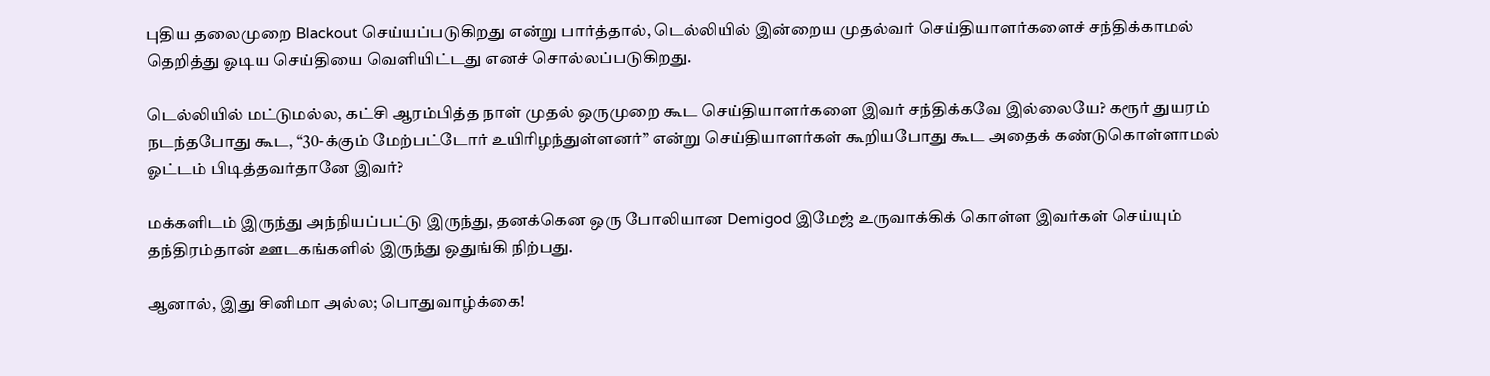புதிய தலைமுறை Blackout செய்யப்படுகிறது என்று பார்த்தால், டெல்லியில் இன்றைய முதல்வர் செய்தியாளர்களைச் சந்திக்காமல் தெறித்து ஓடிய செய்தியை வெளியிட்டது எனச் சொல்லப்படுகிறது.

டெல்லியில் மட்டுமல்ல, கட்சி ஆரம்பித்த நாள் முதல் ஒருமுறை கூட செய்தியாளர்களை இவர் சந்திக்கவே இல்லையே? கரூர் துயரம் நடந்தபோது கூட, “30-க்கும் மேற்பட்டோர் உயிரிழந்துள்ளனர்” என்று செய்தியாளர்கள் கூறியபோது கூட அதைக் கண்டுகொள்ளாமல் ஓட்டம் பிடித்தவர்தானே இவர்?

மக்களிடம் இருந்து அந்நியப்பட்டு இருந்து, தனக்கென ஒரு போலியான Demigod இமேஜ் உருவாக்கிக் கொள்ள இவர்கள் செய்யும் தந்திரம்தான் ஊடகங்களில் இருந்து ஒதுங்கி நிற்பது.

ஆனால், இது சினிமா அல்ல; பொதுவாழ்க்கை!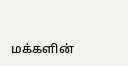மக்களின்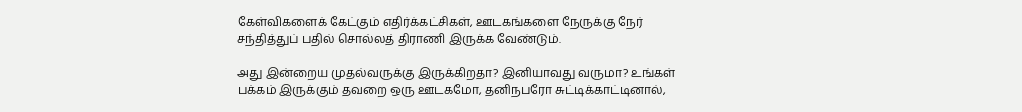கேள்விகளைக் கேட்கும் எதிர்க்கட்சிகள், ஊடகங்களை நேருக்கு நேர் சந்தித்துப் பதில் சொல்லத் திராணி இருக்க வேண்டும்.

அது இன்றைய முதல்வருக்கு இருக்கிறதா? இனியாவது வருமா? உங்கள் பக்கம் இருக்கும் தவறை ஒரு ஊடகமோ, தனிநபரோ சுட்டிக்காட்டினால்,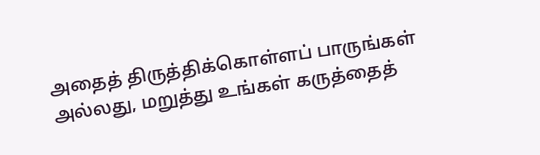அதைத் திருத்திக்கொள்ளப் பாருங்கள் அல்லது, மறுத்து உங்கள் கருத்தைத்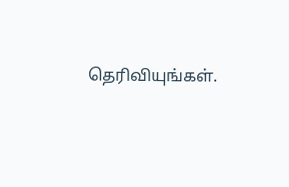தெரிவியுங்கள்.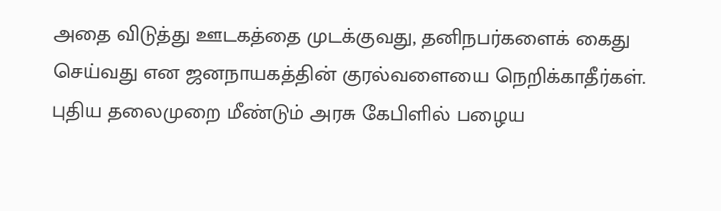அதை விடுத்து ஊடகத்தை முடக்குவது, தனிநபர்களைக் கைது செய்வது என ஜனநாயகத்தின் குரல்வளையை நெறிக்காதீர்கள். புதிய தலைமுறை மீண்டும் அரசு கேபிளில் பழைய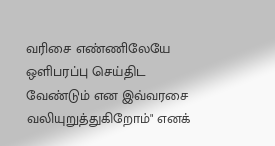வரிசை எண்ணிலேயே ஒளிபரப்பு செய்திட வேண்டும் என இவ்வரசை வலியுறுத்துகிறோம்" எனக்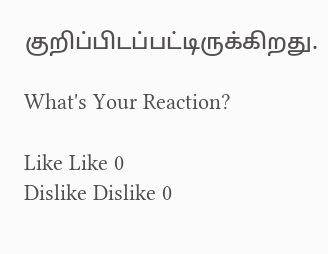குறிப்பிடப்பட்டிருக்கிறது.

What's Your Reaction?

Like Like 0
Dislike Dislike 0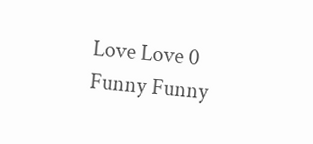Love Love 0
Funny Funny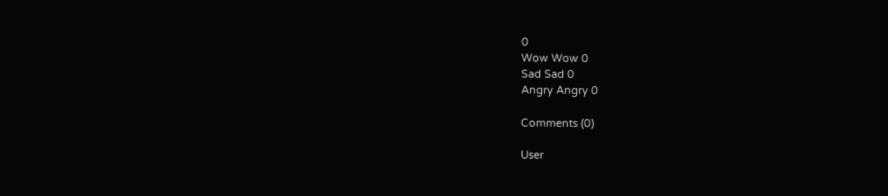0
Wow Wow 0
Sad Sad 0
Angry Angry 0

Comments (0)

User